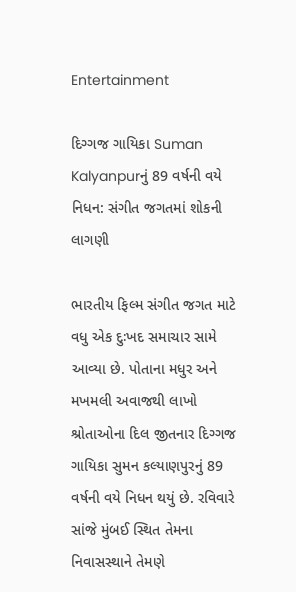Entertainment

દિગ્ગજ ગાયિકા Suman Kalyanpurનું 89 વર્ષની વયે નિધન: સંગીત જગતમાં શોકની લાગણી

ભારતીય ફિલ્મ સંગીત જગત માટે વધુ એક દુઃખદ સમાચાર સામે આવ્યા છે. પોતાના મધુર અને મખમલી અવાજથી લાખો શ્રોતાઓના દિલ જીતનાર દિગ્ગજ ગાયિકા સુમન કલ્યાણપુરનું 89 વર્ષની વયે નિધન થયું છે. રવિવારે સાંજે મુંબઈ સ્થિત તેમના નિવાસસ્થાને તેમણે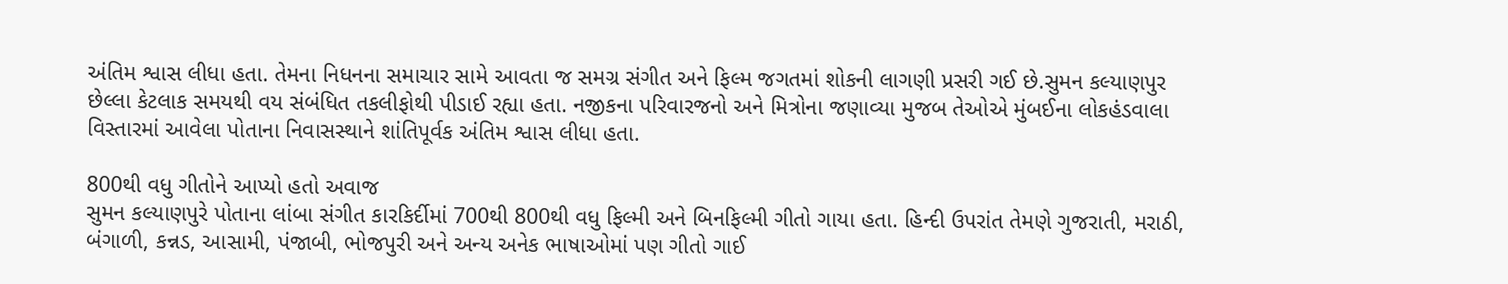અંતિમ શ્વાસ લીધા હતા. તેમના નિધનના સમાચાર સામે આવતા જ સમગ્ર સંગીત અને ફિલ્મ જગતમાં શોકની લાગણી પ્રસરી ગઈ છે.સુમન કલ્યાણપુર છેલ્લા કેટલાક સમયથી વય સંબંધિત તકલીફોથી પીડાઈ રહ્યા હતા. નજીકના પરિવારજનો અને મિત્રોના જણાવ્યા મુજબ તેઓએ મુંબઈના લોકહંડવાલા વિસ્તારમાં આવેલા પોતાના નિવાસસ્થાને શાંતિપૂર્વક અંતિમ શ્વાસ લીધા હતા.

800થી વધુ ગીતોને આપ્યો હતો અવાજ
સુમન કલ્યાણપુરે પોતાના લાંબા સંગીત કારકિર્દીમાં 700થી 800થી વધુ ફિલ્મી અને બિનફિલ્મી ગીતો ગાયા હતા. હિન્દી ઉપરાંત તેમણે ગુજરાતી, મરાઠી, બંગાળી, કન્નડ, આસામી, પંજાબી, ભોજપુરી અને અન્ય અનેક ભાષાઓમાં પણ ગીતો ગાઈ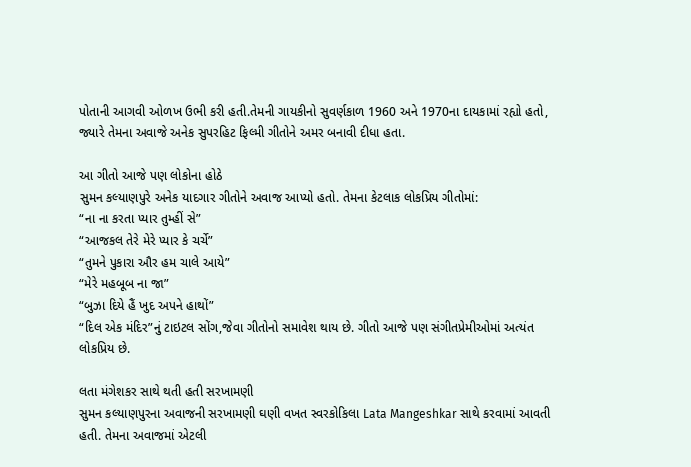પોતાની આગવી ઓળખ ઉભી કરી હતી.તેમની ગાયકીનો સુવર્ણકાળ 1960 અને 1970ના દાયકામાં રહ્યો હતો, જ્યારે તેમના અવાજે અનેક સુપરહિટ ફિલ્મી ગીતોને અમર બનાવી દીધા હતા.

આ ગીતો આજે પણ લોકોના હોઠે
સુમન કલ્યાણપુરે અનેક યાદગાર ગીતોને અવાજ આપ્યો હતો. તેમના કેટલાક લોકપ્રિય ગીતોમાં:
“ના ના કરતા પ્યાર તુમ્હીં સે”
“આજકલ તેરે મેરે પ્યાર કે ચર્ચે”
“તુમને પુકારા ઔર હમ ચાલે આયે”
“મેરે મહબૂબ ના જા”
“બુઝા દિયે હૈં ખુદ અપને હાથોં”
“દિલ એક મંદિર”નું ટાઇટલ સોંગ,જેવા ગીતોનો સમાવેશ થાય છે. ગીતો આજે પણ સંગીતપ્રેમીઓમાં અત્યંત લોકપ્રિય છે.

લતા મંગેશકર સાથે થતી હતી સરખામણી
સુમન કલ્યાણપુરના અવાજની સરખામણી ઘણી વખત સ્વરકોકિલા Lata Mangeshkar સાથે કરવામાં આવતી હતી. તેમના અવાજમાં એટલી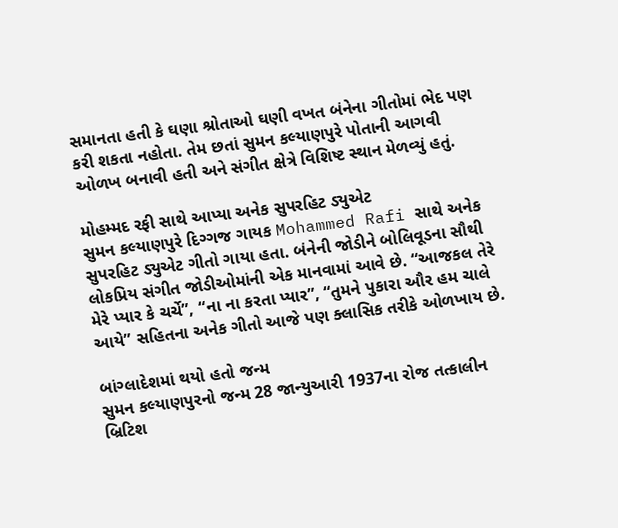સમાનતા હતી કે ઘણા શ્રોતાઓ ઘણી વખત બંનેના ગીતોમાં ભેદ પણ કરી શકતા નહોતા. તેમ છતાં સુમન કલ્યાણપુરે પોતાની આગવી ઓળખ બનાવી હતી અને સંગીત ક્ષેત્રે વિશિષ્ટ સ્થાન મેળવ્યું હતું.

મોહમ્મદ રફી સાથે આપ્યા અનેક સુપરહિટ ડ્યુએટ
સુમન કલ્યાણપુરે દિગ્ગજ ગાયક Mohammed Rafi સાથે અનેક સુપરહિટ ડ્યુએટ ગીતો ગાયા હતા. બંનેની જોડીને બોલિવૂડના સૌથી લોકપ્રિય સંગીત જોડીઓમાંની એક માનવામાં આવે છે. “આજકલ તેરે મેરે પ્યાર કે ચર્ચે”, “ના ના કરતા પ્યાર”, “તુમને પુકારા ઔર હમ ચાલે આયે” સહિતના અનેક ગીતો આજે પણ ક્લાસિક તરીકે ઓળખાય છે.

બાંગ્લાદેશમાં થયો હતો જન્મ
સુમન કલ્યાણપુરનો જન્મ 28 જાન્યુઆરી 1937ના રોજ તત્કાલીન બ્રિટિશ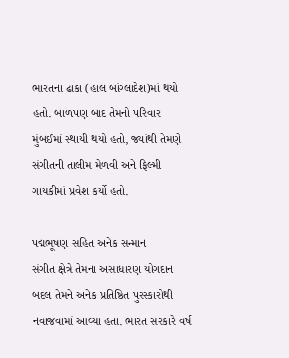ભારતના ઢાકા (હાલ બાંગ્લાદેશ)માં થયો હતો. બાળપણ બાદ તેમનો પરિવાર મુંબઈમાં સ્થાયી થયો હતો, જ્યાંથી તેમણે સંગીતની તાલીમ મેળવી અને ફિલ્મી ગાયકીમાં પ્રવેશ કર્યો હતો.

પદ્મભૂષણ સહિત અનેક સન્માન
સંગીત ક્ષેત્રે તેમના અસાધારણ યોગદાન બદલ તેમને અનેક પ્રતિષ્ઠિત પુરસ્કારોથી નવાજવામાં આવ્યા હતા. ભારત સરકારે વર્ષ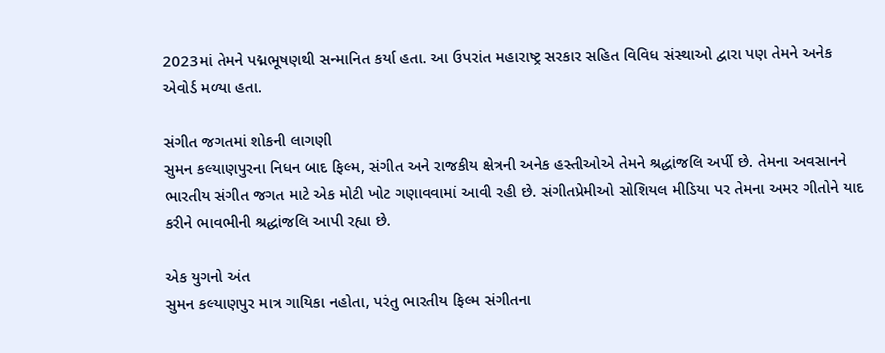2023માં તેમને પદ્મભૂષણથી સન્માનિત કર્યા હતા. આ ઉપરાંત મહારાષ્ટ્ર સરકાર સહિત વિવિધ સંસ્થાઓ દ્વારા પણ તેમને અનેક એવોર્ડ મળ્યા હતા.

સંગીત જગતમાં શોકની લાગણી
સુમન કલ્યાણપુરના નિધન બાદ ફિલ્મ, સંગીત અને રાજકીય ક્ષેત્રની અનેક હસ્તીઓએ તેમને શ્રદ્ધાંજલિ અર્પી છે. તેમના અવસાનને ભારતીય સંગીત જગત માટે એક મોટી ખોટ ગણાવવામાં આવી રહી છે. સંગીતપ્રેમીઓ સોશિયલ મીડિયા પર તેમના અમર ગીતોને યાદ કરીને ભાવભીની શ્રદ્ધાંજલિ આપી રહ્યા છે.

એક યુગનો અંત
સુમન કલ્યાણપુર માત્ર ગાયિકા નહોતા, પરંતુ ભારતીય ફિલ્મ સંગીતના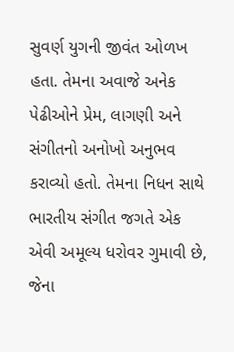સુવર્ણ યુગની જીવંત ઓળખ હતા. તેમના અવાજે અનેક પેઢીઓને પ્રેમ, લાગણી અને સંગીતનો અનોખો અનુભવ કરાવ્યો હતો. તેમના નિધન સાથે ભારતીય સંગીત જગતે એક એવી અમૂલ્ય ધરોવર ગુમાવી છે, જેના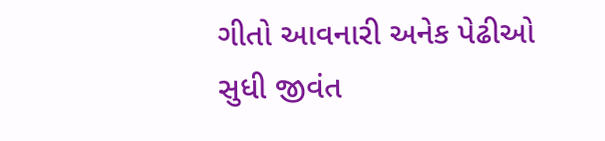ગીતો આવનારી અનેક પેઢીઓ સુધી જીવંત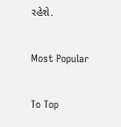રહેશે.

Most Popular

To Top